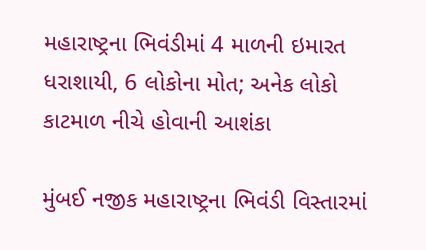મહારાષ્ટ્રના ભિવંડીમાં 4 માળની ઇમારત ધરાશાયી, 6 લોકોના મોત; અનેક લોકો કાટમાળ નીચે હોવાની આશંકા

મુંબઈ નજીક મહારાષ્ટ્રના ભિવંડી વિસ્તારમાં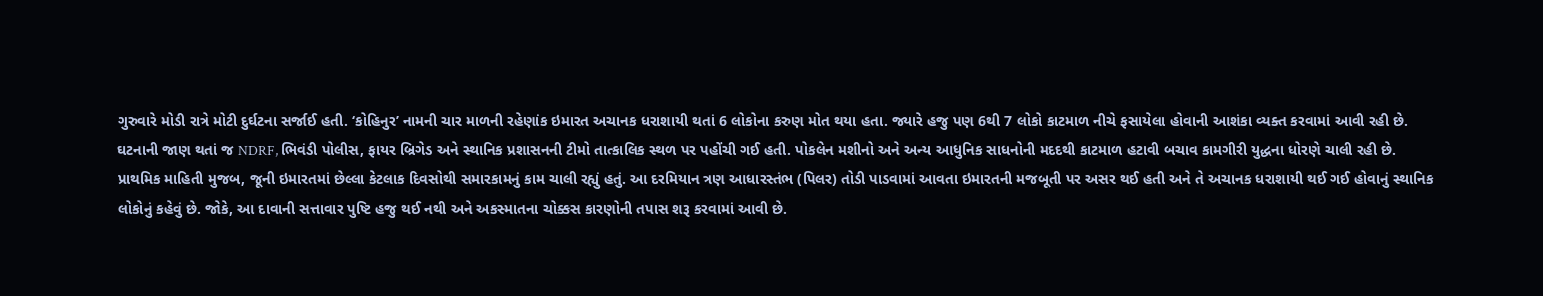ગુરુવારે મોડી રાત્રે મોટી દુર્ઘટના સર્જાઈ હતી. ‘કોહિનુર’ નામની ચાર માળની રહેણાંક ઇમારત અચાનક ધરાશાયી થતાં 6 લોકોના કરુણ મોત થયા હતા. જ્યારે હજુ પણ 6થી 7 લોકો કાટમાળ નીચે ફસાયેલા હોવાની આશંકા વ્યક્ત કરવામાં આવી રહી છે.
ઘટનાની જાણ થતાં જ NDRF, ભિવંડી પોલીસ, ફાયર બ્રિગેડ અને સ્થાનિક પ્રશાસનની ટીમો તાત્કાલિક સ્થળ પર પહોંચી ગઈ હતી. પોકલેન મશીનો અને અન્ય આધુનિક સાધનોની મદદથી કાટમાળ હટાવી બચાવ કામગીરી યુદ્ધના ધોરણે ચાલી રહી છે.
પ્રાથમિક માહિતી મુજબ, જૂની ઇમારતમાં છેલ્લા કેટલાક દિવસોથી સમારકામનું કામ ચાલી રહ્યું હતું. આ દરમિયાન ત્રણ આધારસ્તંભ (પિલર) તોડી પાડવામાં આવતા ઇમારતની મજબૂતી પર અસર થઈ હતી અને તે અચાનક ધરાશાયી થઈ ગઈ હોવાનું સ્થાનિક લોકોનું કહેવું છે. જોકે, આ દાવાની સત્તાવાર પુષ્ટિ હજુ થઈ નથી અને અકસ્માતના ચોક્કસ કારણોની તપાસ શરૂ કરવામાં આવી છે.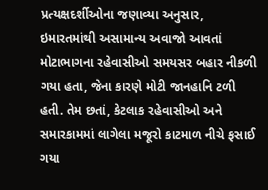પ્રત્યક્ષદર્શીઓના જણાવ્યા અનુસાર, ઇમારતમાંથી અસામાન્ય અવાજો આવતાં મોટાભાગના રહેવાસીઓ સમયસર બહાર નીકળી ગયા હતા, જેના કારણે મોટી જાનહાનિ ટળી હતી. તેમ છતાં, કેટલાક રહેવાસીઓ અને સમારકામમાં લાગેલા મજૂરો કાટમાળ નીચે ફસાઈ ગયા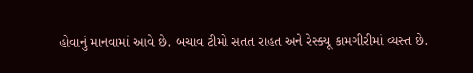હોવાનું માનવામાં આવે છે. બચાવ ટીમો સતત રાહત અને રેસ્ક્યૂ કામગીરીમાં વ્યસ્ત છે.